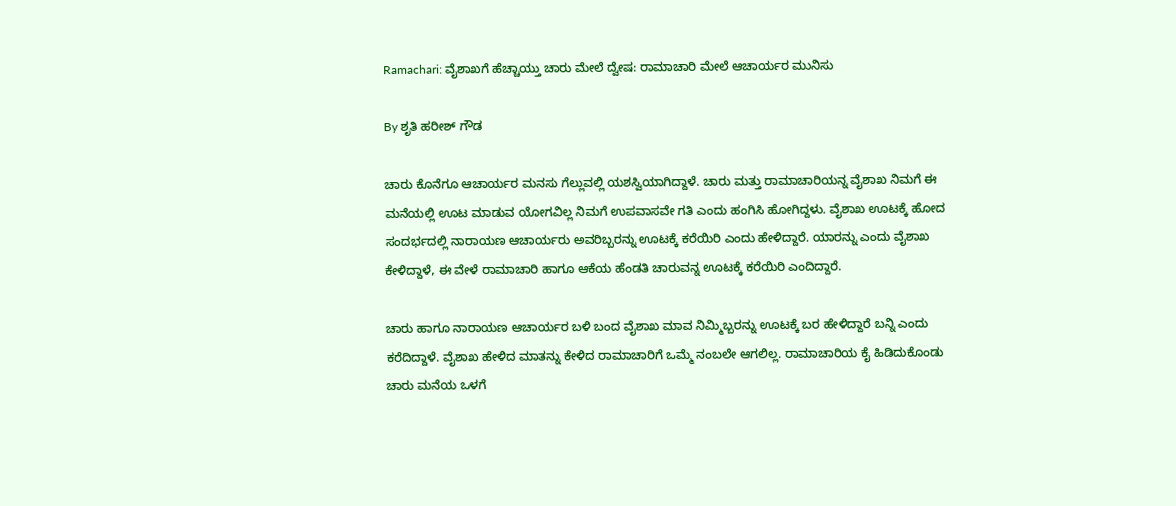Ramachari: ವೈಶಾಖಗೆ ಹೆಚ್ಚಾಯ್ತು ಚಾರು ಮೇಲೆ ದ್ವೇಷ: ರಾಮಾಚಾರಿ ಮೇಲೆ ಆಚಾರ್ಯರ ಮುನಿಸು

By ಶೃತಿ ಹರೀಶ್ ಗೌಡ

ಚಾರು ಕೊನೆಗೂ ಆಚಾರ್ಯರ ಮನಸು ಗೆಲ್ಲುವಲ್ಲಿ ಯಶಸ್ವಿಯಾಗಿದ್ದಾಳೆ. ಚಾರು ಮತ್ತು ರಾಮಾಚಾರಿಯನ್ನ ವೈಶಾಖ ನಿಮಗೆ ಈ ಮನೆಯಲ್ಲಿ ಊಟ ಮಾಡುವ ಯೋಗವಿಲ್ಲ ನಿಮಗೆ ಉಪವಾಸವೇ ಗತಿ ಎಂದು ಹಂಗಿಸಿ ಹೋಗಿದ್ದಳು. ವೈಶಾಖ ಊಟಕ್ಕೆ ಹೋದ ಸಂದರ್ಭದಲ್ಲಿ ನಾರಾಯಣ ಆಚಾರ್ಯರು ಅವರಿಬ್ಬರನ್ನು ಊಟಕ್ಕೆ ಕರೆಯಿರಿ ಎಂದು ಹೇಳಿದ್ದಾರೆ. ಯಾರನ್ನು ಎಂದು ವೈಶಾಖ ಕೇಳಿದ್ದಾಳೆ, ಈ ವೇಳೆ ರಾಮಾಚಾರಿ ಹಾಗೂ ಆಕೆಯ ಹೆಂಡತಿ ಚಾರುವನ್ನ ಊಟಕ್ಕೆ ಕರೆಯಿರಿ ಎಂದಿದ್ದಾರೆ.

ಚಾರು ಹಾಗೂ ನಾರಾಯಣ ಆಚಾರ್ಯರ ಬಳಿ‌ ಬಂದ ವೈಶಾಖ ಮಾವ ನಿಮ್ಮಿಬ್ಬರನ್ನು ಊಟಕ್ಕೆ ಬರ ಹೇಳಿದ್ದಾರೆ ಬನ್ನಿ ಎಂದು ಕರೆದಿದ್ದಾಳೆ. ವೈಶಾಖ ಹೇಳಿದ ಮಾತನ್ನು ಕೇಳಿದ ರಾಮಾಚಾರಿಗೆ ಒಮ್ಮೆ ನಂಬಲೇ ಆಗಲಿಲ್ಲ. ರಾಮಾಚಾರಿಯ ಕೈ ಹಿಡಿದುಕೊಂಡು ಚಾರು ಮನೆಯ ಒಳಗೆ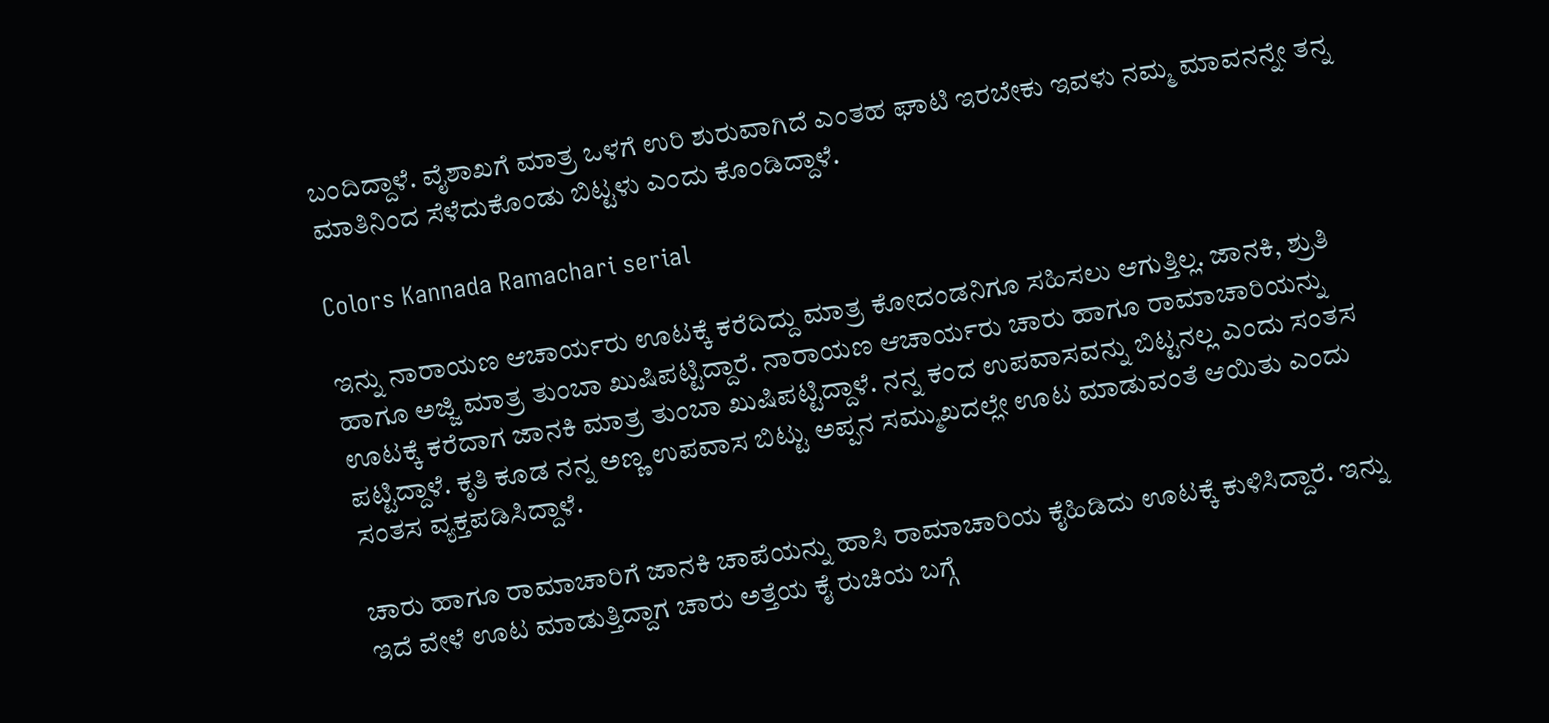ಬಂದಿದ್ದಾಳೆ. ವೈಶಾಖಗೆ ಮಾತ್ರ ಒಳಗೆ ಉರಿ ಶುರುವಾಗಿದೆ ಎಂತಹ ಘಾಟಿ ಇರಬೇಕು ಇವಳು ನಮ್ಮ ಮಾವನನ್ನೇ ತನ್ನ ಮಾತಿನಿಂದ ಸೆಳೆದುಕೊಂಡು ಬಿಟ್ಟಳು ಎಂದು ಕೊಂಡಿದ್ದಾಳೆ.

Colors Kannada Ramachari serial

ಇನ್ನು ನಾರಾಯಣ ಆಚಾರ್ಯರು ಊಟಕ್ಕೆ ಕರೆದಿದ್ದು ಮಾತ್ರ ಕೋದಂಡನಿಗೂ ಸಹಿಸಲು ಆಗುತ್ತಿಲ್ಲ. ಜಾನಕಿ, ಶ್ರುತಿ ಹಾಗೂ ಅಜ್ಜಿ ಮಾತ್ರ ತುಂಬಾ ಖುಷಿಪಟ್ಟಿದ್ದಾರೆ. ನಾರಾಯಣ ಆಚಾರ್ಯರು ಚಾರು ಹಾಗೂ ರಾಮಾಚಾರಿಯನ್ನು ಊಟಕ್ಕೆ ಕರೆದಾಗ ಜಾನಕಿ ಮಾತ್ರ ತುಂಬಾ ಖುಷಿಪಟ್ಟಿದ್ದಾಳೆ. ನನ್ನ ಕಂದ ಉಪವಾಸವನ್ನು ಬಿಟ್ಟನಲ್ಲ ಎಂದು ಸಂತಸ ಪಟ್ಟಿದ್ದಾಳೆ. ಕೃತಿ ಕೂಡ ನನ್ನ ಅಣ್ಣ ಉಪವಾಸ ಬಿಟ್ಟು ಅಪ್ಪನ ಸಮ್ಮುಖದಲ್ಲೇ ಊಟ ಮಾಡುವಂತೆ ಆಯಿತು ಎಂದು ಸಂತಸ ವ್ಯಕ್ತಪಡಿಸಿದ್ದಾಳೆ.

ಚಾರು ಹಾಗೂ ರಾಮಾಚಾರಿಗೆ ಜಾನಕಿ ಚಾಪೆಯನ್ನು ಹಾಸಿ ರಾಮಾಚಾರಿಯ ಕೈಹಿಡಿದು ಊಟಕ್ಕೆ ಕುಳಿಸಿದ್ದಾರೆ. ಇನ್ನು ಇದೆ ವೇಳೆ ಊಟ ಮಾಡುತ್ತಿದ್ದಾಗ ಚಾರು ಅತ್ತೆಯ ಕೈ ರುಚಿಯ ಬಗ್ಗೆ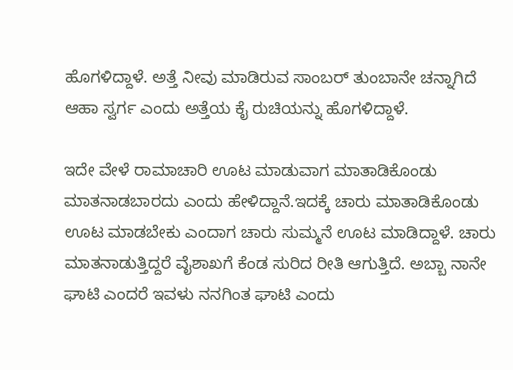ಹೊಗಳಿದ್ದಾಳೆ. ಅತ್ತೆ ನೀವು ಮಾಡಿರುವ ಸಾಂಬರ್ ತುಂಬಾನೇ ಚನ್ನಾಗಿದೆ ಆಹಾ ಸ್ವರ್ಗ ಎಂದು ಅತ್ತೆಯ ಕೈ ರುಚಿಯನ್ನು ಹೊಗಳಿದ್ದಾಳೆ.

ಇದೇ ವೇಳೆ ರಾಮಾಚಾರಿ ಊಟ ಮಾಡುವಾಗ ಮಾತಾಡಿಕೊಂಡು ಮಾತನಾಡಬಾರದು ಎಂದು ಹೇಳಿದ್ದಾನೆ.ಇದಕ್ಕೆ ಚಾರು ಮಾತಾಡಿಕೊಂಡು ಊಟ ಮಾಡಬೇಕು ಎಂದಾಗ ಚಾರು ಸುಮ್ಮನೆ ಊಟ ಮಾಡಿದ್ದಾಳೆ. ಚಾರು ಮಾತನಾಡುತ್ತಿದ್ದರೆ ವೈಶಾಖಗೆ ಕೆಂಡ ಸುರಿದ ರೀತಿ ಆಗುತ್ತಿದೆ. ಅಬ್ಬಾ ನಾನೇ ಘಾಟಿ ಎಂದರೆ ಇವಳು ನನಗಿಂತ ಘಾಟಿ ಎಂದು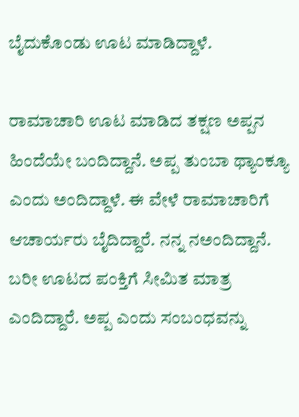ಬೈದುಕೊಂಡು ಊಟ ಮಾಡಿದ್ದಾಳೆ.

ರಾಮಾಚಾರಿ ಊಟ ಮಾಡಿದ ತಕ್ಷಣ ಅಪ್ಪನ ಹಿಂದೆಯೇ ಬಂದಿದ್ದಾನೆ. ಅಪ್ಪ ತುಂಬಾ ಥ್ಯಾಂಕ್ಯೂ ಎಂದು ಅಂದಿದ್ದಾಳೆ. ಈ ವೇಳೆ ರಾಮಾಚಾರಿಗೆ ಆಚಾರ್ಯರು ಬೈದಿದ್ದಾರೆ. ನನ್ನ ನಅಂದಿದ್ದಾನೆ. ಬರೀ ಊಟದ ಪಂಕ್ತಿಗೆ ಸೀಮಿತ ಮಾತ್ರ ಎಂದಿದ್ದಾರೆ. ಅಪ್ಪ ಎಂದು ಸಂಬಂಧವನ್ನು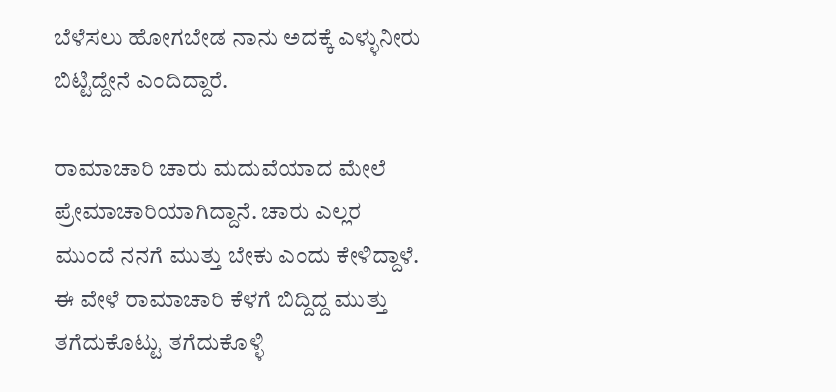ಬೆಳೆಸಲು ಹೋಗಬೇಡ ನಾನು ಅದಕ್ಕೆ ಎಳ್ಳುನೀರು ಬಿಟ್ಟಿದ್ದೇನೆ ಎಂದಿದ್ದಾರೆ.

ರಾಮಾಚಾರಿ ಚಾರು ಮದುವೆಯಾದ ಮೇಲೆ ಪ್ರೇಮಾಚಾರಿಯಾಗಿದ್ದಾನೆ. ಚಾರು ಎಲ್ಲರ ಮುಂದೆ ನನಗೆ ಮುತ್ತು ಬೇಕು ಎಂದು ಕೇಳಿದ್ದಾಳೆ. ಈ ವೇಳೆ ರಾಮಾಚಾರಿ ಕೆಳಗೆ ಬಿದ್ದಿದ್ದ ಮುತ್ತು ತಗೆದುಕೊಟ್ಟು ತಗೆದುಕೊಳ್ಳಿ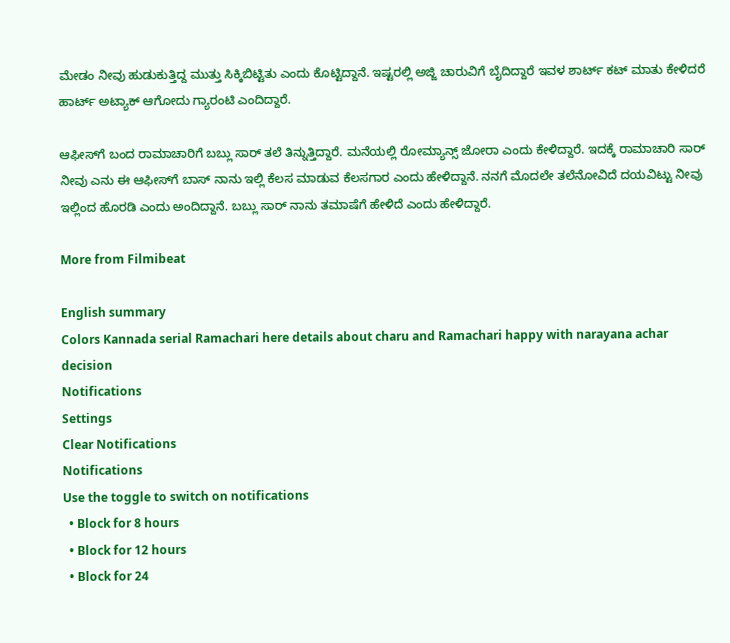ಮೇಡಂ ನೀವು ಹುಡುಕುತ್ತಿದ್ದ ಮುತ್ತು ಸಿಕ್ಕಿಬಿಟ್ಟಿತು ಎಂದು ಕೊಟ್ಟಿದ್ದಾನೆ. ಇಷ್ಟರಲ್ಲಿ ಅಜ್ಜಿ ಚಾರುವಿಗೆ ಬೈದಿದ್ದಾರೆ ಇವಳ ಶಾರ್ಟ್ ಕಟ್ ಮಾತು ಕೇಳಿದರೆ ಹಾರ್ಟ್ ಅಟ್ಯಾಕ್ ಆಗೋದು ಗ್ಯಾರಂಟಿ ಎಂದಿದ್ದಾರೆ.

ಆಫೀಸ್‌ಗೆ ಬಂದ ರಾಮಾಚಾರಿಗೆ ಬಬ್ಲು ಸಾರ್ ತಲೆ ತಿನ್ನುತ್ತಿದ್ದಾರೆ. ಮನೆಯಲ್ಲಿ ರೋಮ್ಯಾನ್ಸ್ ಜೋರಾ ಎಂದು ಕೇಳಿದ್ದಾರೆ. ಇದಕ್ಕೆ ರಾಮಾಚಾರಿ ಸಾರ್ ನೀವು ಎನು ಈ ಆಫೀಸ್‌ಗೆ ಬಾಸ್ ನಾನು ಇಲ್ಲಿ‌ ಕೆಲಸ ಮಾಡುವ ಕೆಲಸಗಾರ ಎಂದು ಹೇಳಿದ್ದಾನೆ. ನನಗೆ ಮೊದಲೇ ತಲೆನೋವಿದೆ ದಯವಿಟ್ಟು ನೀವು ಇಲ್ಲಿಂದ ಹೊರಡಿ ಎಂದು ಅಂದಿದ್ದಾನೆ. ಬಬ್ಲು ಸಾರ್ ನಾನು ತಮಾಷೆಗೆ ಹೇಳಿದೆ ಎಂದು ಹೇಳಿದ್ದಾರೆ.

More from Filmibeat

English summary
Colors Kannada serial Ramachari here details about charu and Ramachari happy with narayana achar decision
Notifications
Settings
Clear Notifications
Notifications
Use the toggle to switch on notifications
  • Block for 8 hours
  • Block for 12 hours
  • Block for 24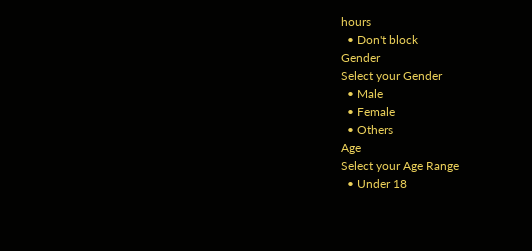hours
  • Don't block
Gender
Select your Gender
  • Male
  • Female
  • Others
Age
Select your Age Range
  • Under 18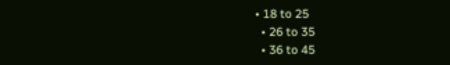• 18 to 25
  • 26 to 35
  • 36 to 45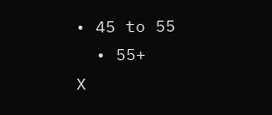• 45 to 55
  • 55+
X